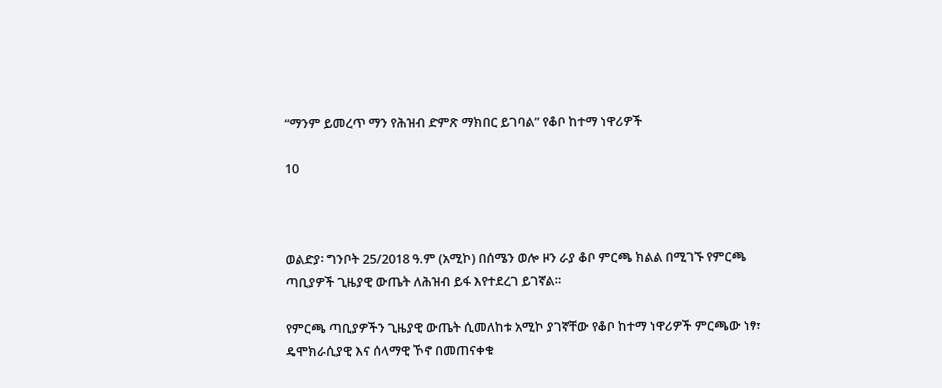“ማንም ይመረጥ ማን የሕዝብ ድምጽ ማክበር ይገባል” የቆቦ ከተማ ነዋሪዎች

10



ወልድያ፡ ግንቦት 25/2018 ዓ.ም (አሚኮ) በሰሜን ወሎ ዞን ራያ ቆቦ ምርጫ ክልል በሚገኙ የምርጫ ጣቢያዎች ጊዜያዊ ውጤት ለሕዝብ ይፋ እየተደረገ ይገኛል።

የምርጫ ጣቢያዎችን ጊዜያዊ ውጤት ሲመለከቱ አሚኮ ያገኛቸው የቆቦ ከተማ ነዋሪዎች ምርጫው ነፃ፣ ዴሞክራሲያዊ እና ሰላማዊ ኾኖ በመጠናቀቁ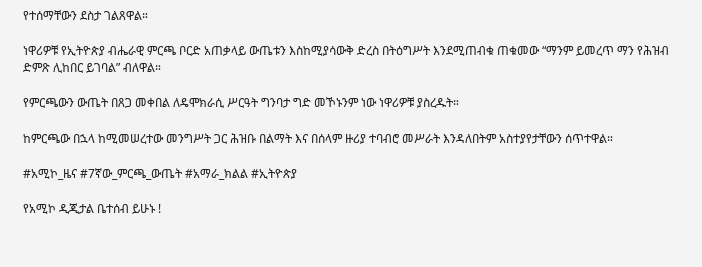የተሰማቸውን ደስታ ገልጸዋል።

ነዋሪዎቹ የኢትዮጵያ ብሔራዊ ምርጫ ቦርድ አጠቃላይ ውጤቱን እስከሚያሳውቅ ድረስ በትዕግሥት እንደሚጠብቁ ጠቁመው “ማንም ይመረጥ ማን የሕዝብ ድምጽ ሊከበር ይገባል” ብለዋል።

የምርጫውን ውጤት በጸጋ መቀበል ለዴሞክራሲ ሥርዓት ግንባታ ግድ መኾኑንም ነው ነዋሪዎቹ ያስረዱት።

ከምርጫው በኋላ ከሚመሠረተው መንግሥት ጋር ሕዝቡ በልማት እና በሰላም ዙሪያ ተባብሮ መሥራት እንዳለበትም አስተያየታቸውን ሰጥተዋል።

#አሚኮ_ዜና #7ኛው_ምርጫ_ውጤት #አማራ_ክልል #ኢትዮጵያ

የአሚኮ ዲጂታል ቤተሰብ ይሁኑ !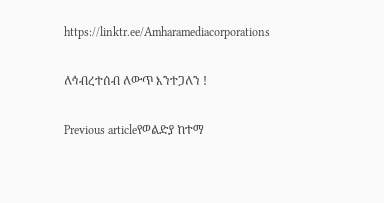https://linktr.ee/Amharamediacorporations

ለኅብረተሰብ ለውጥ እንተጋለን !

Previous articleየወልድያ ከተማ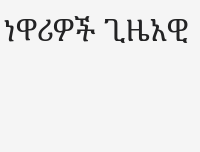ነዋሪዎች ጊዜአዊ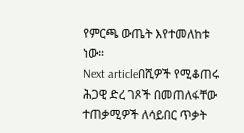የምርጫ ውጤት እየተመለከቱ ነው።
Next articleበሺዎች የሚቆጠሩ ሕጋዊ ድረ ገጾች በመጠለፋቸው ተጠቃሚዎች ለሳይበር ጥቃት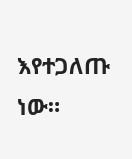እየተጋለጡ ነው።